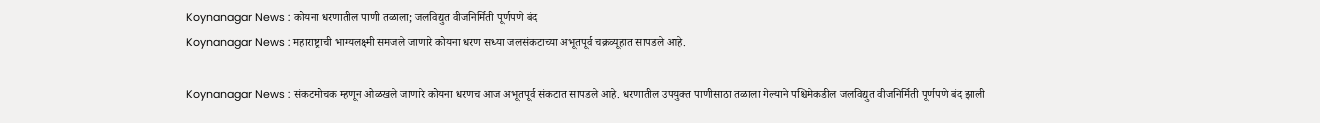Koynanagar News : कोयना धरणातील पाणी तळाला; जलविद्युत वीजनिर्मिती पूर्णपणे बंद
Koynanagar News : महाराष्ट्राची भाग्यलक्ष्मी समजले जाणारे कोयना धरण सध्या जलसंकटाच्या अभूतपूर्व चक्रव्यूहात सापडले आहे.

Koynanagar News : संकटमोचक म्हणून ओळखले जाणारे कोयना धरणच आज अभूतपूर्व संकटात सापडले आहे. धरणातील उपयुक्त पाणीसाठा तळाला गेल्याने पश्चिमेकडील जलविद्युत वीजनिर्मिती पूर्णपणे बंद झाली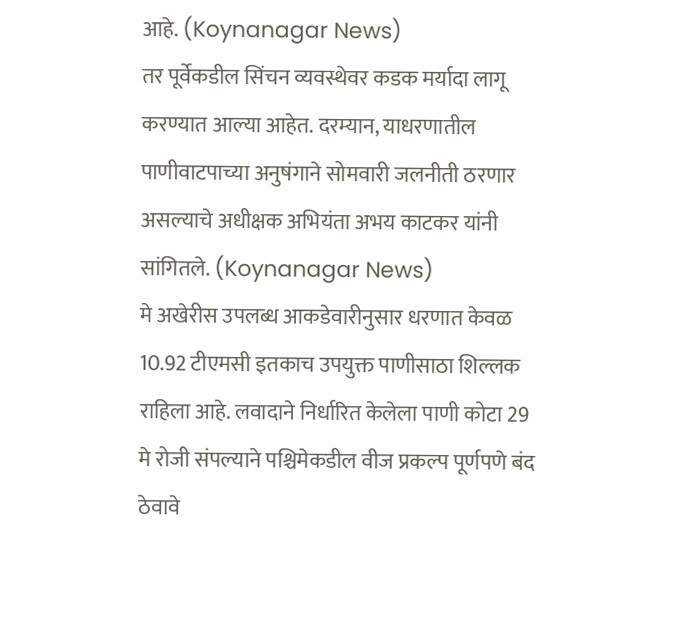आहे. (Koynanagar News)
तर पूर्वेकडील सिंचन व्यवस्थेवर कडक मर्यादा लागू करण्यात आल्या आहेत. दरम्यान, याधरणातील पाणीवाटपाच्या अनुषंगाने सोमवारी जलनीती ठरणार असल्याचे अधीक्षक अभियंता अभय काटकर यांनी सांगितले. (Koynanagar News)
मे अखेरीस उपलब्ध आकडेवारीनुसार धरणात केवळ 10.92 टीएमसी इतकाच उपयुक्त पाणीसाठा शिल्लक राहिला आहे. लवादाने निर्धारित केलेला पाणी कोटा 29 मे रोजी संपल्याने पश्चिमेकडील वीज प्रकल्प पूर्णपणे बंद ठेवावे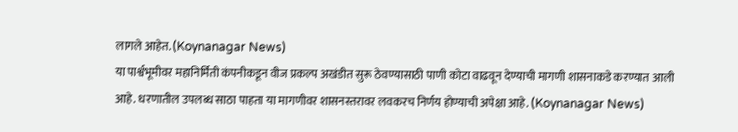लागले आहेत. (Koynanagar News)
या पार्श्वभूमीवर महानिर्मिती कंपनीकडून वीज प्रकल्प अखंडीत सुरू ठेवण्यासाठी पाणी कोटा वाढवून देण्याची मागणी शासनाकडे करण्यात आली आहे. धरणातील उपलब्ध साठा पाहता या मागणीवर शासनस्तरावर लवकरच निर्णय होण्याची अपेक्षा आहे. (Koynanagar News)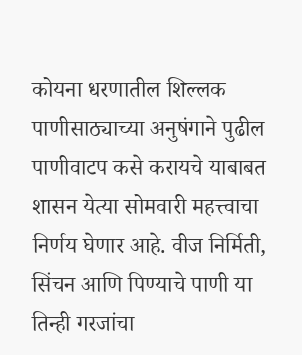कोयना धरणातील शिल्लक पाणीसाठ्याच्या अनुषंगाने पुढील पाणीवाटप कसे करायचे याबाबत शासन येत्या सोमवारी महत्त्वाचा निर्णय घेणार आहे. वीज निर्मिती, सिंचन आणि पिण्याचे पाणी या तिन्ही गरजांचा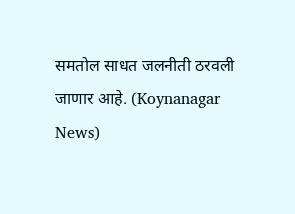समतोल साधत जलनीती ठरवली जाणार आहे. (Koynanagar News)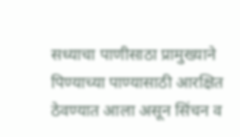सध्याचा पाणीसाठा प्रामुख्याने पिण्याच्या पाण्यासाठी आरक्षित ठेवण्यात आला असून सिंचन व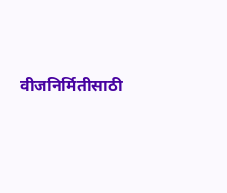वीजनिर्मितीसाठी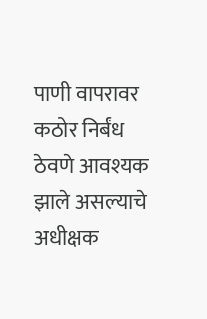पाणी वापरावर कठोर निर्बंध ठेवणे आवश्यक झाले असल्याचे अधीक्षक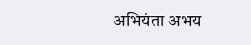अभियंता अभय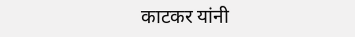काटकर यांनी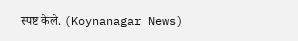स्पष्ट केले. (Koynanagar News)